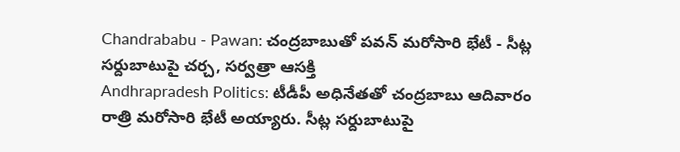Chandrababu - Pawan: చంద్రబాబుతో పవన్ మరోసారి భేటీ - సీట్ల సర్దుబాటుపై చర్చ, సర్వత్రా ఆసక్తి
Andhrapradesh Politics: టీడీపీ అధినేతతో చంద్రబాబు ఆదివారం రాత్రి మరోసారి భేటీ అయ్యారు. సీట్ల సర్దుబాటుపై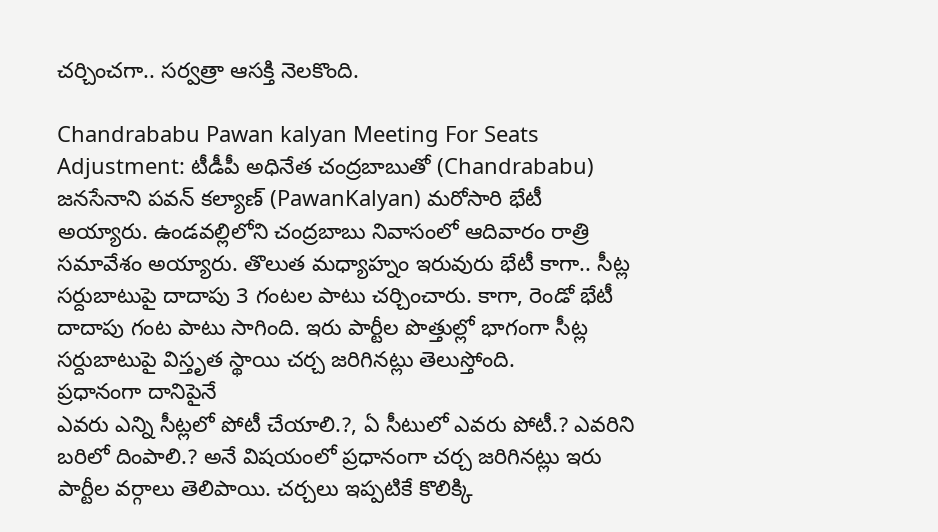చర్చించగా.. సర్వత్రా ఆసక్తి నెలకొంది.

Chandrababu Pawan kalyan Meeting For Seats Adjustment: టీడీపీ అధినేత చంద్రబాబుతో (Chandrababu) జనసేనాని పవన్ కల్యాణ్ (PawanKalyan) మరోసారి భేటీ అయ్యారు. ఉండవల్లిలోని చంద్రబాబు నివాసంలో ఆదివారం రాత్రి సమావేశం అయ్యారు. తొలుత మధ్యాహ్నం ఇరువురు భేటీ కాగా.. సీట్ల సర్దుబాటుపై దాదాపు 3 గంటల పాటు చర్చించారు. కాగా, రెండో భేటీ దాదాపు గంట పాటు సాగింది. ఇరు పార్టీల పొత్తుల్లో భాగంగా సీట్ల సర్దుబాటుపై విస్తృత స్థాయి చర్చ జరిగినట్లు తెలుస్తోంది.
ప్రధానంగా దానిపైనే
ఎవరు ఎన్ని సీట్లలో పోటీ చేయాలి.?, ఏ సీటులో ఎవరు పోటీ.? ఎవరిని బరిలో దింపాలి.? అనే విషయంలో ప్రధానంగా చర్చ జరిగినట్లు ఇరు పార్టీల వర్గాలు తెలిపాయి. చర్చలు ఇప్పటికే కొలిక్కి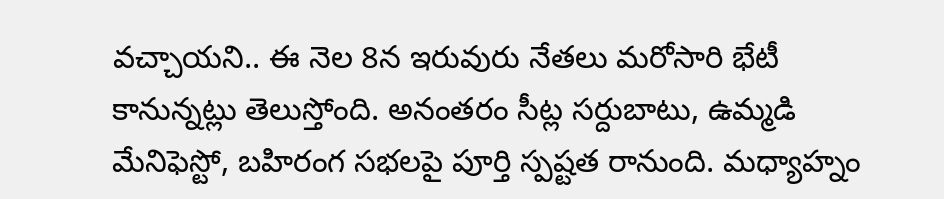వచ్చాయని.. ఈ నెల 8న ఇరువురు నేతలు మరోసారి భేటీ కానున్నట్లు తెలుస్తోంది. అనంతరం సీట్ల సర్దుబాటు, ఉమ్మడి మేనిఫెస్టో, బహిరంగ సభలపై పూర్తి స్పష్టత రానుంది. మధ్యాహ్నం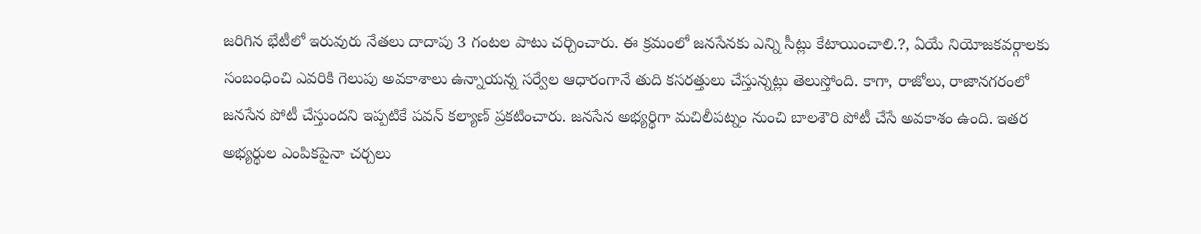జరిగిన భేటీలో ఇరువురు నేతలు దాదాపు 3 గంటల పాటు చర్చించారు. ఈ క్రమంలో జనసేనకు ఎన్ని సీట్లు కేటాయించాలి.?, ఏయే నియోజకవర్గాలకు సంబంధించి ఎవరికి గెలుపు అవకాశాలు ఉన్నాయన్న సర్వేల ఆధారంగానే తుది కసరత్తులు చేస్తున్నట్లు తెలుస్తోంది. కాగా, రాజోలు, రాజానగరంలో జనసేన పోటీ చేస్తుందని ఇప్పటికే పవన్ కల్యాణ్ ప్రకటించారు. జనసేన అభ్యర్థిగా మచిలీపట్నం నుంచి బాలశౌరి పోటీ చేసే అవకాశం ఉంది. ఇతర అభ్యర్థుల ఎంపికపైనా చర్చలు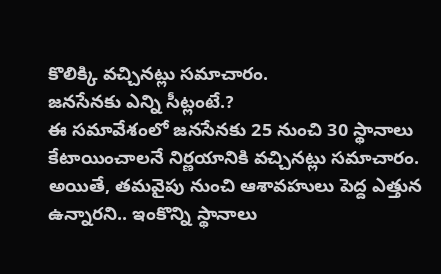కొలిక్కి వచ్చినట్లు సమాచారం.
జనసేనకు ఎన్ని సీట్లంటే.?
ఈ సమావేశంలో జనసేనకు 25 నుంచి 30 స్థానాలు కేటాయించాలనే నిర్ణయానికి వచ్చినట్లు సమాచారం. అయితే, తమవైపు నుంచి ఆశావహులు పెద్ద ఎత్తున ఉన్నారని.. ఇంకొన్ని స్థానాలు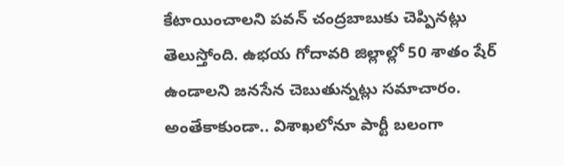కేటాయించాలని పవన్ చంద్రబాబుకు చెప్పినట్లు తెలుస్తోంది. ఉభయ గోదావరి జిల్లాల్లో 50 శాతం షేర్ ఉండాలని జనసేన చెబుతున్నట్లు సమాచారం. అంతేకాకుండా.. విశాఖలోనూ పార్టీ బలంగా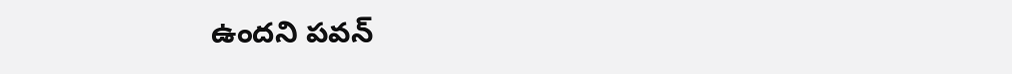ఉందని పవన్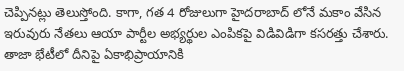చెప్పినట్లు తెలుస్తోంది. కాగా, గత 4 రోజులుగా హైదరాబాద్ లోనే మకాం వేసిన ఇరువురు నేతలు ఆయా పార్టీల అభ్యర్థుల ఎంపికపై విడివిడిగా కసరత్తు చేశారు. తాజా భేటీలో దీనిపై ఏకాభిప్రాయానికి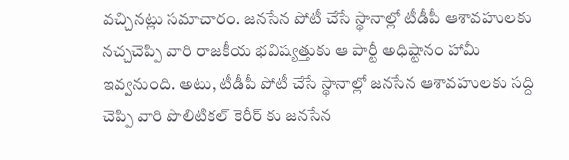వచ్చినట్లు సమాచారం. జనసేన పోటీ చేసే స్థానాల్లో టీడీపీ ఆశావహులకు నచ్చచెప్పి వారి రాజకీయ భవిష్యత్తుకు ఆ పార్టీ అధిష్టానం హామీ ఇవ్వనుంది. అటు, టీడీపీ పోటీ చేసే స్థానాల్లో జనసేన ఆశావహులకు సద్ది చెప్పి వారి పొలిటికల్ కెరీర్ కు జనసేన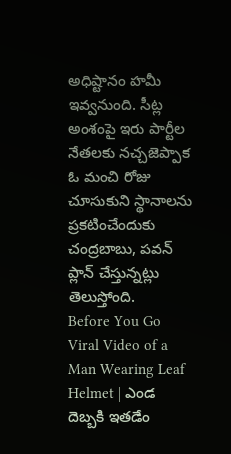అధిష్టానం హమీ ఇవ్వనుంది. సీట్ల అంశంపై ఇరు పార్టీల నేతలకు నచ్చజెప్పాక ఓ మంచి రోజు చూసుకుని స్థానాలను ప్రకటించేందుకు చంద్రబాబు, పవన్ ప్లాన్ చేస్తున్నట్లు తెలుస్తోంది.
Before You Go
Viral Video of a Man Wearing Leaf Helmet | ఎండ దెబ్బకి ఇతడేం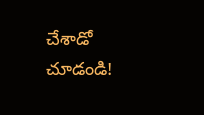చేశాడో చూడండి!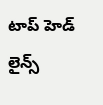టాప్ హెడ్ లైన్స్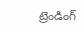ట్రెండింగ్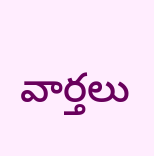వార్తలు